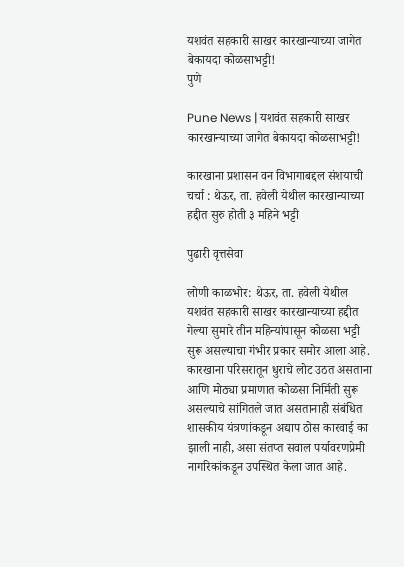यशवंत सहकारी साखर कारखान्याच्या जागेत बेकायदा कोळसाभट्टी!
पुणे

Pune News | यशवंत सहकारी साखर कारखान्याच्या जागेत बेकायदा कोळसाभट्टी!

कारखाना प्रशासन वन विभागाबद्दल संशयाची चर्चा : थेऊर, ता. हवेली येथील कारखान्याच्या हद्दीत सुरु होती ३ महिने भट्टी

पुढारी वृत्तसेवा

लोणी काळभोर: थेऊर, ता. हवेली येथील यशवंत सहकारी साखर कारखान्याच्या हद्दीत गेल्या सुमारे तीन महिन्यांपासून कोळसा भट्टी सुरू असल्याचा गंभीर प्रकार समोर आला आहे. कारखाना परिसरातून धुराचे लोट उठत असताना आणि मोठ्या प्रमाणात कोळसा निर्मिती सुरू असल्याचे सांगितले जात असतानाही संबंधित शासकीय यंत्रणांकडून अद्याप ठोस कारवाई का झाली नाही, असा संतप्त सवाल पर्यावरणप्रेमी नागरिकांकडून उपस्थित केला जात आहे.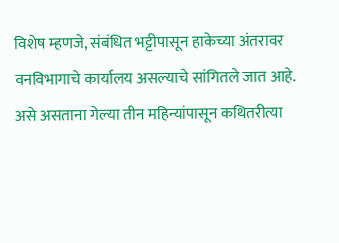विशेष म्हणजे, संबंधित भट्टीपासून हाकेच्या अंतरावर वनविभागाचे कार्यालय असल्याचे सांगितले जात आहे. असे असताना गेल्या तीन महिन्यांपासून कथितरीत्या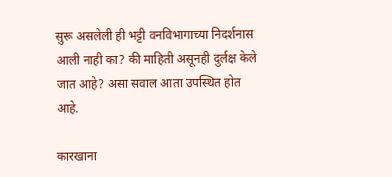सुरू असलेली ही भट्टी वनविभागाच्या निदर्शनास आली नाही का? की माहिती असूनही दुर्लक्ष केले जात आहे? असा सवाल आता उपस्थित होत आहे.

कारखाना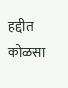हद्दीत कोळसा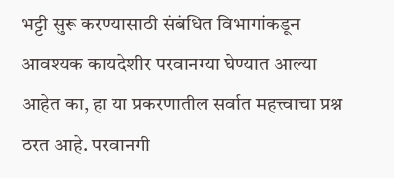भट्टी सुरू करण्यासाठी संबंधित विभागांकडून आवश्यक कायदेशीर परवानग्या घेण्यात आल्या आहेत का, हा या प्रकरणातील सर्वात महत्त्वाचा प्रश्न ठरत आहे. परवानगी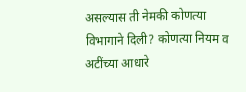असल्यास ती नेमकी कोणत्या विभागाने दिली? कोणत्या नियम व अटींच्या आधारे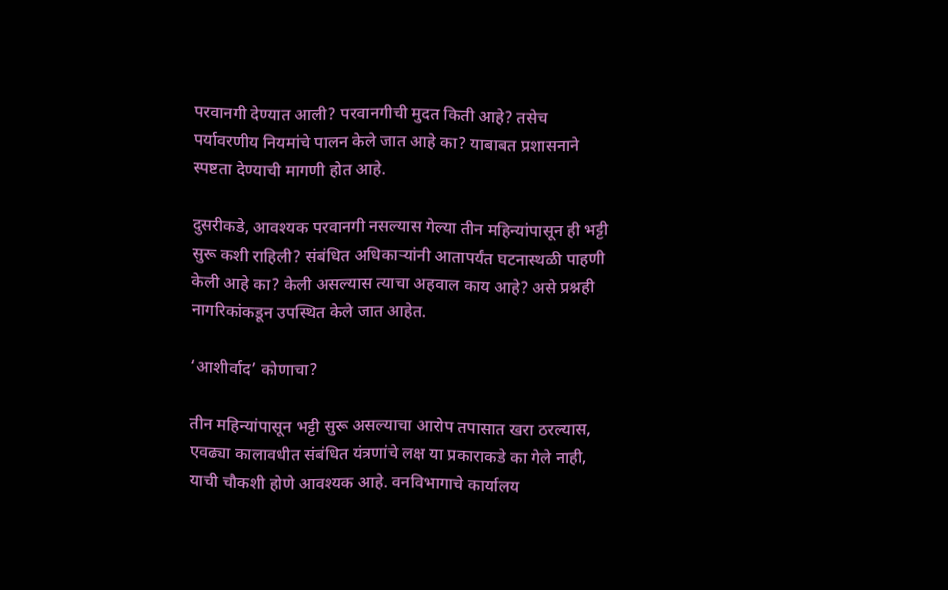परवानगी देण्यात आली? परवानगीची मुदत किती आहे? तसेच पर्यावरणीय नियमांचे पालन केले जात आहे का? याबाबत प्रशासनाने स्पष्टता देण्याची मागणी होत आहे.

दुसरीकडे, आवश्यक परवानगी नसल्यास गेल्या तीन महिन्यांपासून ही भट्टी सुरू कशी राहिली? संबंधित अधिकाऱ्यांनी आतापर्यंत घटनास्थळी पाहणी केली आहे का? केली असल्यास त्याचा अहवाल काय आहे? असे प्रश्नही नागरिकांकडून उपस्थित केले जात आहेत.

‘आशीर्वाद’ कोणाचा?

तीन महिन्यांपासून भट्टी सुरू असल्याचा आरोप तपासात खरा ठरल्यास, एवढ्या कालावधीत संबंधित यंत्रणांचे लक्ष या प्रकाराकडे का गेले नाही, याची चौकशी होणे आवश्यक आहे. वनविभागाचे कार्यालय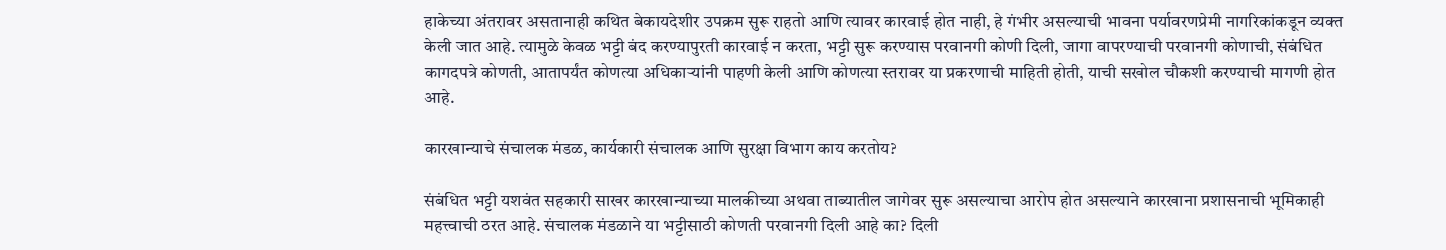हाकेच्या अंतरावर असतानाही कथित बेकायदेशीर उपक्रम सुरू राहतो आणि त्यावर कारवाई होत नाही, हे गंभीर असल्याची भावना पर्यावरणप्रेमी नागरिकांकडून व्यक्त केली जात आहे. त्यामुळे केवळ भट्टी बंद करण्यापुरती कारवाई न करता, भट्टी सुरू करण्यास परवानगी कोणी दिली, जागा वापरण्याची परवानगी कोणाची, संबंधित कागदपत्रे कोणती, आतापर्यंत कोणत्या अधिकाऱ्यांनी पाहणी केली आणि कोणत्या स्तरावर या प्रकरणाची माहिती होती, याची सखोल चौकशी करण्याची मागणी होत आहे.

कारखान्याचे संचालक मंडळ, कार्यकारी संचालक आणि सुरक्षा विभाग काय करतोय?

संबंधित भट्टी यशवंत सहकारी साखर कारखान्याच्या मालकीच्या अथवा ताब्यातील जागेवर सुरू असल्याचा आरोप होत असल्याने कारखाना प्रशासनाची भूमिकाही महत्त्वाची ठरत आहे. संचालक मंडळाने या भट्टीसाठी कोणती परवानगी दिली आहे का? दिली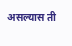असल्यास ती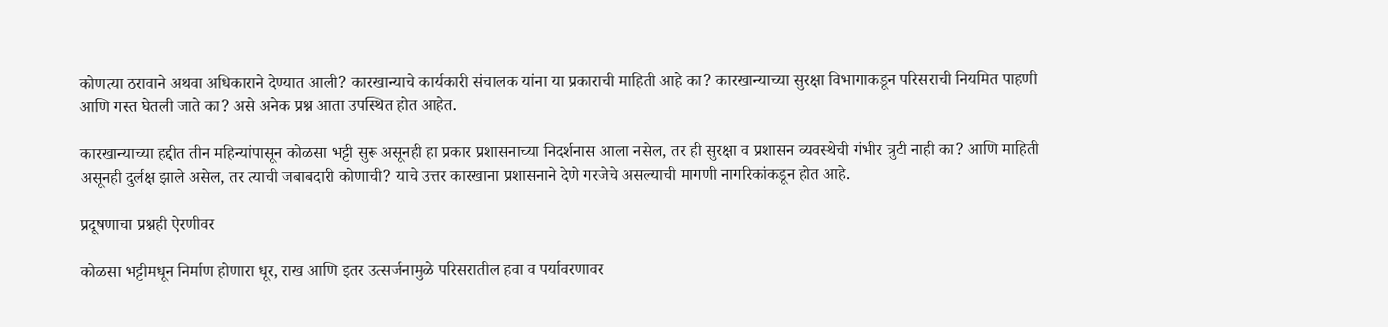कोणत्या ठरावाने अथवा अधिकाराने देण्यात आली? कारखान्याचे कार्यकारी संचालक यांना या प्रकाराची माहिती आहे का? कारखान्याच्या सुरक्षा विभागाकडून परिसराची नियमित पाहणी आणि गस्त घेतली जाते का? असे अनेक प्रश्न आता उपस्थित होत आहेत.

कारखान्याच्या हद्दीत तीन महिन्यांपासून कोळसा भट्टी सुरू असूनही हा प्रकार प्रशासनाच्या निदर्शनास आला नसेल, तर ही सुरक्षा व प्रशासन व्यवस्थेची गंभीर त्रुटी नाही का? आणि माहिती असूनही दुर्लक्ष झाले असेल, तर त्याची जबाबदारी कोणाची? याचे उत्तर कारखाना प्रशासनाने देणे गरजेचे असल्याची मागणी नागरिकांकडून होत आहे.

प्रदूषणाचा प्रश्नही ऐरणीवर

कोळसा भट्टीमधून निर्माण होणारा धूर, राख आणि इतर उत्सर्जनामुळे परिसरातील हवा व पर्यावरणावर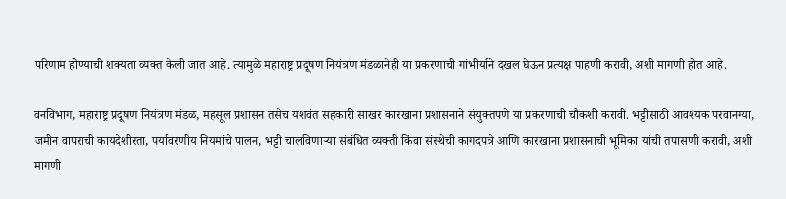परिणाम होण्याची शक्यता व्यक्त केली जात आहे. त्यामुळे महाराष्ट्र प्रदूषण नियंत्रण मंडळानेही या प्रकरणाची गांभीर्याने दखल घेऊन प्रत्यक्ष पाहणी करावी, अशी मागणी होत आहे.

वनविभाग, महाराष्ट्र प्रदूषण नियंत्रण मंडळ, महसूल प्रशासन तसेच यशवंत सहकारी साखर कारखाना प्रशासनाने संयुक्तपणे या प्रकरणाची चौकशी करावी. भट्टीसाठी आवश्यक परवानग्या, जमीन वापराची कायदेशीरता, पर्यावरणीय नियमांचे पालन, भट्टी चालविणाऱ्या संबंधित व्यक्ती किंवा संस्थेची कागदपत्रे आणि कारखाना प्रशासनाची भूमिका यांची तपासणी करावी, अशी मागणी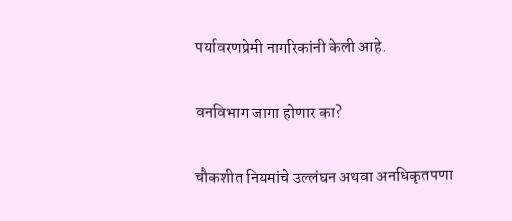पर्यावरणप्रेमी नागरिकांनी केली आहे.

वनविभाग जागा होणार का?

चौकशीत नियमांचे उल्लंघन अथवा अनधिकृतपणा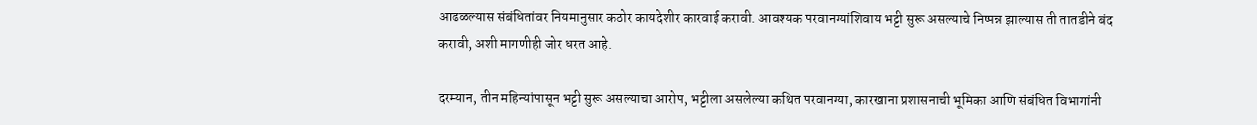आढळल्यास संबंधितांवर नियमानुसार कठोर कायदेशीर कारवाई करावी. आवश्यक परवानग्यांशिवाय भट्टी सुरू असल्याचे निष्पन्न झाल्यास ती तातडीने बंद करावी, अशी मागणीही जोर धरत आहे.

दरम्यान, तीन महिन्यांपासून भट्टी सुरू असल्याचा आरोप, भट्टीला असलेल्या कथित परवानग्या, कारखाना प्रशासनाची भूमिका आणि संबंधित विभागांनी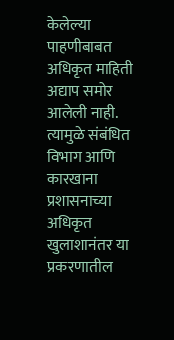केलेल्या पाहणीबाबत अधिकृत माहिती अद्याप समोर आलेली नाही. त्यामुळे संबंधित विभाग आणि कारखाना प्रशासनाच्या अधिकृत खुलाशानंतर या प्रकरणातील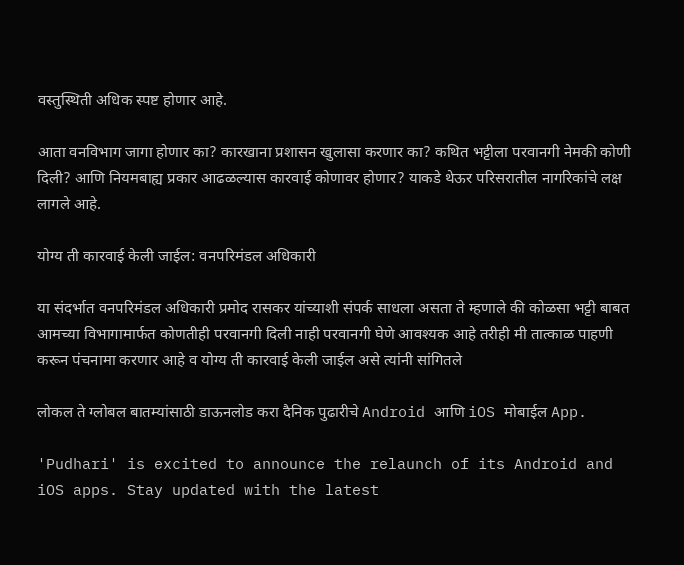वस्तुस्थिती अधिक स्पष्ट होणार आहे.

आता वनविभाग जागा होणार का? कारखाना प्रशासन खुलासा करणार का? कथित भट्टीला परवानगी नेमकी कोणी दिली? आणि नियमबाह्य प्रकार आढळल्यास कारवाई कोणावर होणार? याकडे थेऊर परिसरातील नागरिकांचे लक्ष लागले आहे.

योग्य ती कारवाई केली जाईल: वनपरिमंडल अधिकारी

या संदर्भात वनपरिमंडल अधिकारी प्रमोद रासकर यांच्याशी संपर्क साधला असता ते म्हणाले की कोळसा भट्टी बाबत आमच्या विभागामार्फत कोणतीही परवानगी दिली नाही परवानगी घेणे आवश्यक आहे तरीही मी तात्काळ पाहणी करून पंचनामा करणार आहे व योग्य ती कारवाई केली जाईल असे त्यांनी सांगितले

लोकल ते ग्लोबल बातम्यांसाठी डाऊनलोड करा दैनिक पुढारीचे Android आणि iOS मोबाईल App.

'Pudhari' is excited to announce the relaunch of its Android and iOS apps. Stay updated with the latest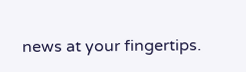news at your fingertips.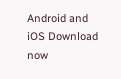Android and iOS Download now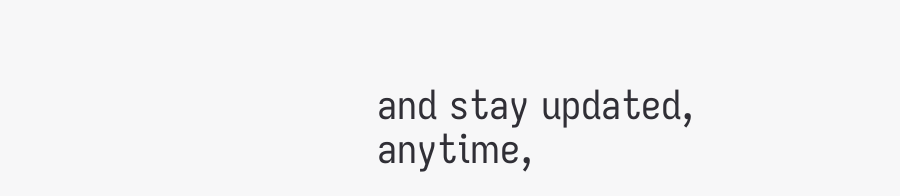and stay updated, anytime,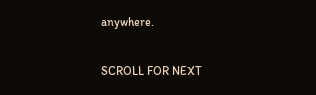anywhere.

SCROLL FOR NEXT